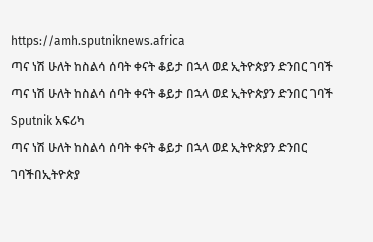https://amh.sputniknews.africa
ጣና ነሽ ሁለት ከስልሳ ሰባት ቀናት ቆይታ በኋላ ወደ ኢትዮጵያን ድንበር ገባች
ጣና ነሽ ሁለት ከስልሳ ሰባት ቀናት ቆይታ በኋላ ወደ ኢትዮጵያን ድንበር ገባች
Sputnik አፍሪካ
ጣና ነሽ ሁለት ከስልሳ ሰባት ቀናት ቆይታ በኋላ ወደ ኢትዮጵያን ድንበር ገባችበኢትዮጵያ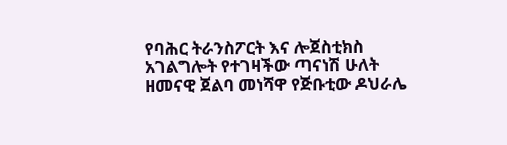የባሕር ትራንስፖርት እና ሎጀስቲክስ አገልግሎት የተገዛችው ጣናነሽ ሁለት ዘመናዊ ጀልባ መነሻዋ የጅቡቲው ዶህራሌ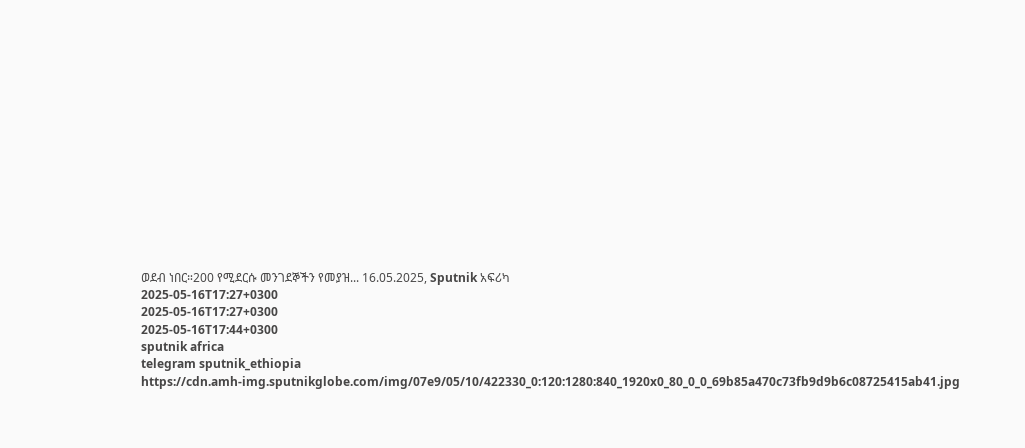ወደብ ነበር።200 የሚደርሱ መንገደኞችን የመያዝ... 16.05.2025, Sputnik አፍሪካ
2025-05-16T17:27+0300
2025-05-16T17:27+0300
2025-05-16T17:44+0300
sputnik africa
telegram sputnik_ethiopia
https://cdn.amh-img.sputnikglobe.com/img/07e9/05/10/422330_0:120:1280:840_1920x0_80_0_0_69b85a470c73fb9d9b6c08725415ab41.jpg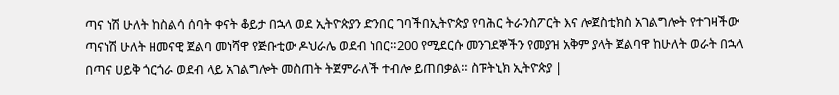ጣና ነሽ ሁለት ከስልሳ ሰባት ቀናት ቆይታ በኋላ ወደ ኢትዮጵያን ድንበር ገባችበኢትዮጵያ የባሕር ትራንስፖርት እና ሎጀስቲክስ አገልግሎት የተገዛችው ጣናነሽ ሁለት ዘመናዊ ጀልባ መነሻዋ የጅቡቲው ዶህራሌ ወደብ ነበር።200 የሚደርሱ መንገደኞችን የመያዝ አቅም ያላት ጀልባዋ ከሁለት ወራት በኋላ በጣና ሀይቅ ጎርጎራ ወደብ ላይ አገልግሎት መስጠት ትጀምራለች ተብሎ ይጠበቃል። ስፑትኒክ ኢትዮጵያ |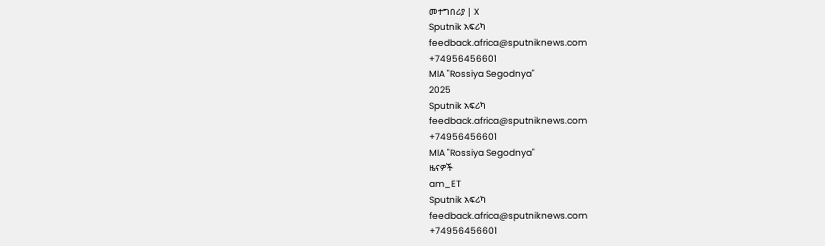መተግበሪያ | X
Sputnik አፍሪካ
feedback.africa@sputniknews.com
+74956456601
MIA "Rossiya Segodnya"
2025
Sputnik አፍሪካ
feedback.africa@sputniknews.com
+74956456601
MIA "Rossiya Segodnya"
ዜናዎች
am_ET
Sputnik አፍሪካ
feedback.africa@sputniknews.com
+74956456601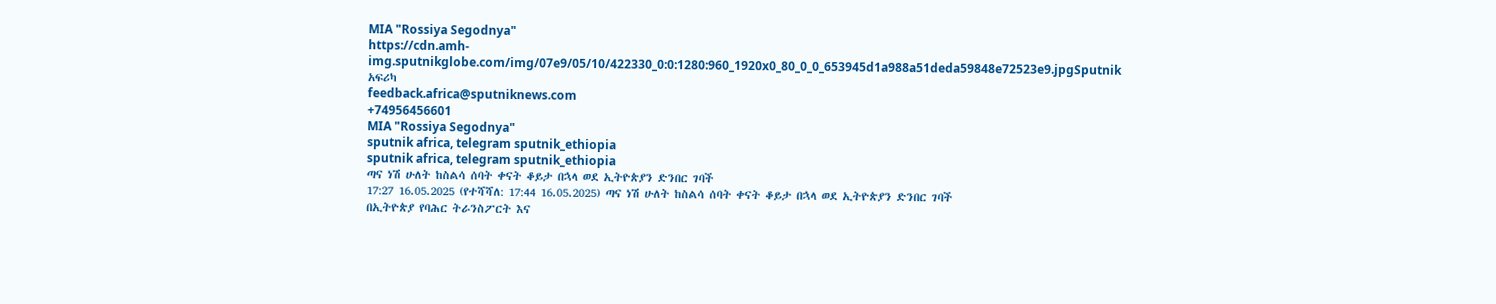MIA "Rossiya Segodnya"
https://cdn.amh-img.sputnikglobe.com/img/07e9/05/10/422330_0:0:1280:960_1920x0_80_0_0_653945d1a988a51deda59848e72523e9.jpgSputnik አፍሪካ
feedback.africa@sputniknews.com
+74956456601
MIA "Rossiya Segodnya"
sputnik africa, telegram sputnik_ethiopia
sputnik africa, telegram sputnik_ethiopia
ጣና ነሽ ሁለት ከስልሳ ሰባት ቀናት ቆይታ በኋላ ወደ ኢትዮጵያን ድንበር ገባች
17:27 16.05.2025 (የተሻሻለ: 17:44 16.05.2025) ጣና ነሽ ሁለት ከስልሳ ሰባት ቀናት ቆይታ በኋላ ወደ ኢትዮጵያን ድንበር ገባች
በኢትዮጵያ የባሕር ትራንስፖርት እና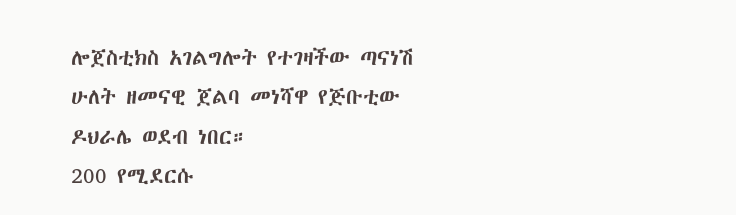ሎጀስቲክስ አገልግሎት የተገዛችው ጣናነሽ ሁለት ዘመናዊ ጀልባ መነሻዋ የጅቡቲው ዶህራሌ ወደብ ነበር።
200 የሚደርሱ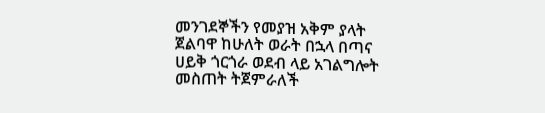መንገደኞችን የመያዝ አቅም ያላት ጀልባዋ ከሁለት ወራት በኋላ በጣና ሀይቅ ጎርጎራ ወደብ ላይ አገልግሎት መስጠት ትጀምራለች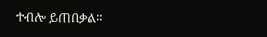ተብሎ ይጠበቃል።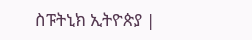ስፑትኒክ ኢትዮጵያ |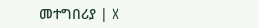መተግበሪያ | X